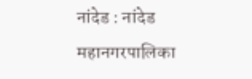नांदेड : नांदेड महानगरपालिका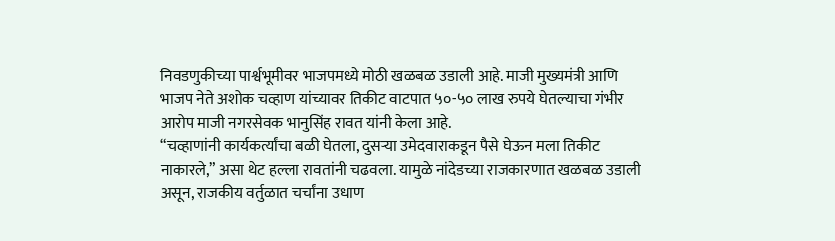निवडणुकीच्या पार्श्वभूमीवर भाजपमध्ये मोठी खळबळ उडाली आहे. माजी मुख्यमंत्री आणि भाजप नेते अशोक चव्हाण यांच्यावर तिकीट वाटपात ५०-५० लाख रुपये घेतल्याचा गंभीर आरोप माजी नगरसेवक भानुसिंह रावत यांनी केला आहे.
“चव्हाणांनी कार्यकर्त्यांचा बळी घेतला, दुसऱ्या उमेदवाराकडून पैसे घेऊन मला तिकीट नाकारले,” असा थेट हल्ला रावतांनी चढवला. यामुळे नांदेडच्या राजकारणात खळबळ उडाली असून, राजकीय वर्तुळात चर्चांना उधाण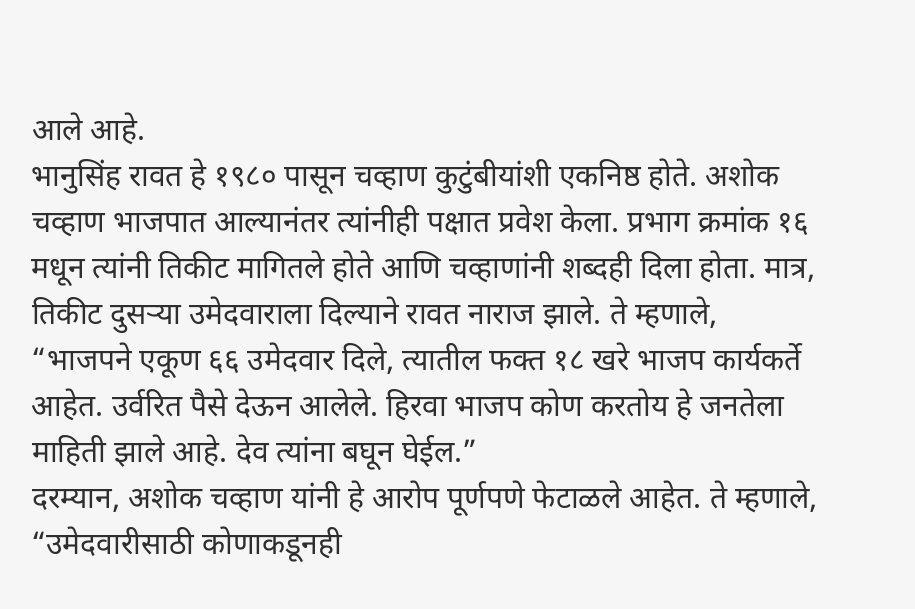आले आहे.
भानुसिंह रावत हे १९८० पासून चव्हाण कुटुंबीयांशी एकनिष्ठ होते. अशोक चव्हाण भाजपात आल्यानंतर त्यांनीही पक्षात प्रवेश केला. प्रभाग क्रमांक १६ मधून त्यांनी तिकीट मागितले होते आणि चव्हाणांनी शब्दही दिला होता. मात्र, तिकीट दुसऱ्या उमेदवाराला दिल्याने रावत नाराज झाले. ते म्हणाले, “भाजपने एकूण ६६ उमेदवार दिले, त्यातील फक्त १८ खरे भाजप कार्यकर्ते आहेत. उर्वरित पैसे देऊन आलेले. हिरवा भाजप कोण करतोय हे जनतेला माहिती झाले आहे. देव त्यांना बघून घेईल.”
दरम्यान, अशोक चव्हाण यांनी हे आरोप पूर्णपणे फेटाळले आहेत. ते म्हणाले, “उमेदवारीसाठी कोणाकडूनही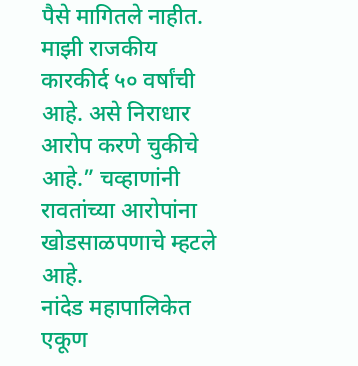पैसे मागितले नाहीत. माझी राजकीय कारकीर्द ५० वर्षांची आहे. असे निराधार आरोप करणे चुकीचे आहे.” चव्हाणांनी रावतांच्या आरोपांना खोडसाळपणाचे म्हटले आहे.
नांदेड महापालिकेत एकूण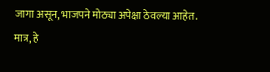जागा असून, भाजपने मोठ्या अपेक्षा ठेवल्या आहेत. मात्र, हे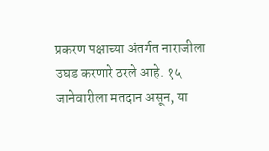प्रकरण पक्षाच्या अंतर्गत नाराजीला उघड करणारे ठरले आहे. १५ जानेवारीला मतदान असून, या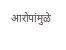आरोपांमुळे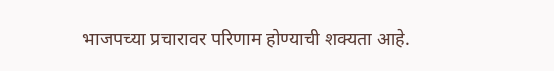भाजपच्या प्रचारावर परिणाम होण्याची शक्यता आहे.